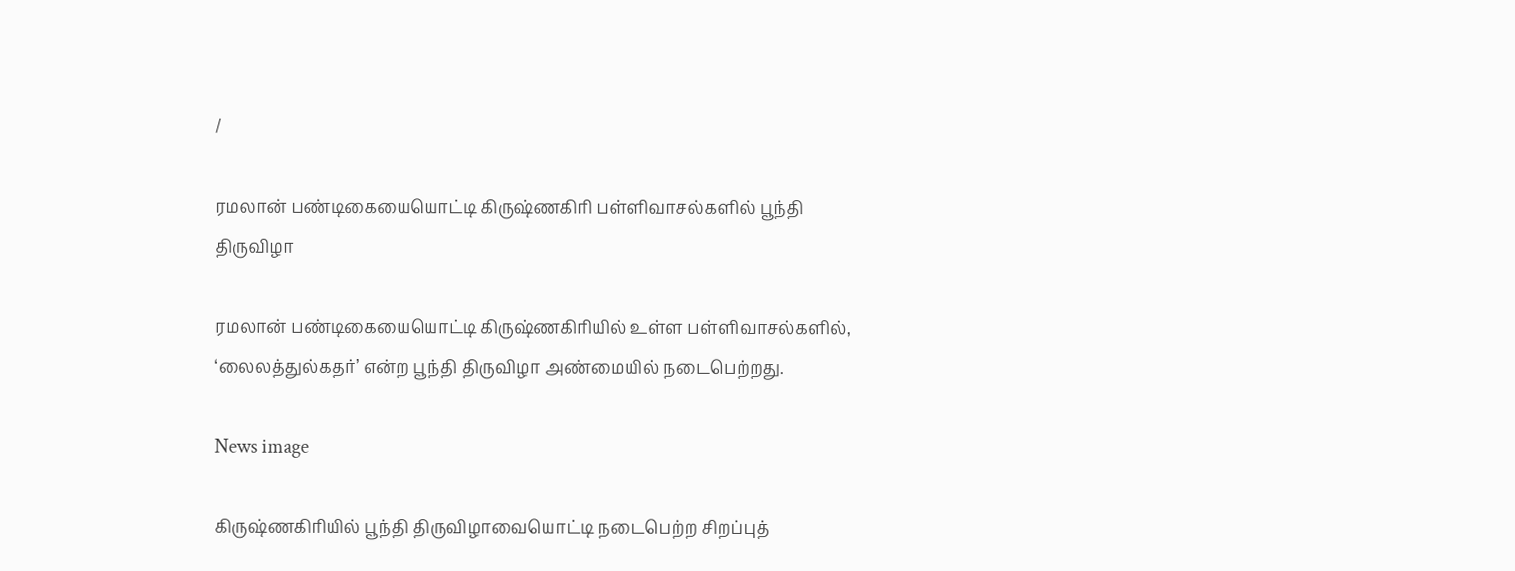/

ரமலான் பண்டிகையையொட்டி கிருஷ்ணகிரி பள்ளிவாசல்களில் பூந்தி திருவிழா

ரமலான் பண்டிகையையொட்டி கிருஷ்ணகிரியில் உள்ள பள்ளிவாசல்களில், ‘லைலத்துல்கதர்’ என்ற பூந்தி திருவிழா அண்மையில் நடைபெற்றது.

News image

கிருஷ்ணகிரியில் பூந்தி திருவிழாவையொட்டி நடைபெற்ற சிறப்புத்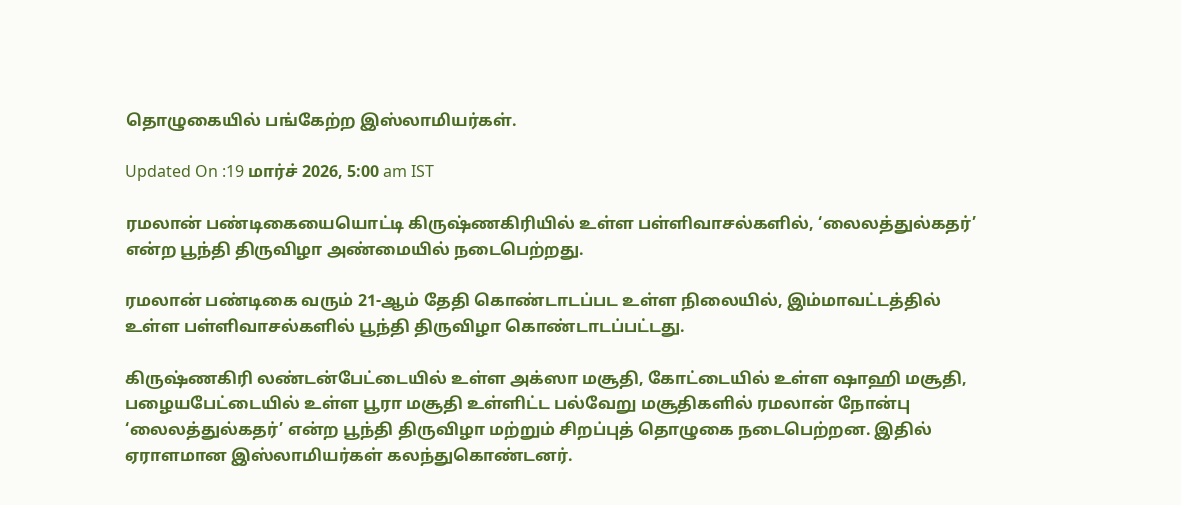தொழுகையில் பங்கேற்ற இஸ்லாமியர்கள்.

Updated On :19 மார்ச் 2026, 5:00 am IST

ரமலான் பண்டிகையையொட்டி கிருஷ்ணகிரியில் உள்ள பள்ளிவாசல்களில், ‘லைலத்துல்கதர்’ என்ற பூந்தி திருவிழா அண்மையில் நடைபெற்றது.

ரமலான் பண்டிகை வரும் 21-ஆம் தேதி கொண்டாடப்பட உள்ள நிலையில், இம்மாவட்டத்தில் உள்ள பள்ளிவாசல்களில் பூந்தி திருவிழா கொண்டாடப்பட்டது.

கிருஷ்ணகிரி லண்டன்பேட்டையில் உள்ள அக்ஸா மசூதி, கோட்டையில் உள்ள ஷாஹி மசூதி, பழையபேட்டையில் உள்ள பூரா மசூதி உள்ளிட்ட பல்வேறு மசூதிகளில் ரமலான் நோன்பு ‘லைலத்துல்கதர்’ என்ற பூந்தி திருவிழா மற்றும் சிறப்புத் தொழுகை நடைபெற்றன. இதில் ஏராளமான இஸ்லாமியர்கள் கலந்துகொண்டனர்.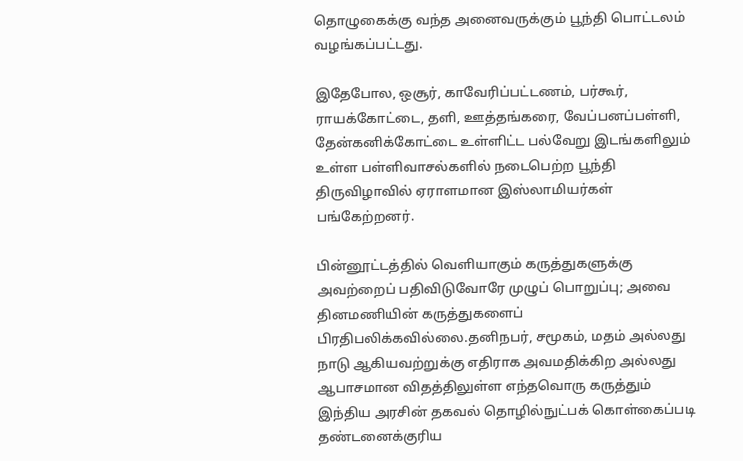தொழுகைக்கு வந்த அனைவருக்கும் பூந்தி பொட்டலம் வழங்கப்பட்டது.

இதேபோல, ஒசூர், காவேரிப்பட்டணம், பர்கூர், ராயக்கோட்டை, தளி, ஊத்தங்கரை, வேப்பனப்பள்ளி, தேன்கனிக்கோட்டை உள்ளிட்ட பல்வேறு இடங்களிலும் உள்ள பள்ளிவாசல்களில் நடைபெற்ற பூந்தி திருவிழாவில் ஏராளமான இஸ்லாமியர்கள் பங்கேற்றனர்.

பின்னூட்டத்தில் வெளியாகும் கருத்துகளுக்கு அவற்றைப் பதிவிடுவோரே முழுப் பொறுப்பு; அவை தினமணியின் கருத்துகளைப் பிரதிபலிக்கவில்லை.தனிநபர், சமூகம், மதம் அல்லது நாடு ஆகியவற்றுக்கு எதிராக அவமதிக்கிற அல்லது ஆபாசமான விதத்திலுள்ள எந்தவொரு கருத்தும் இந்திய அரசின் தகவல் தொழில்நுட்பக் கொள்கைப்படி தண்டனைக்குரிய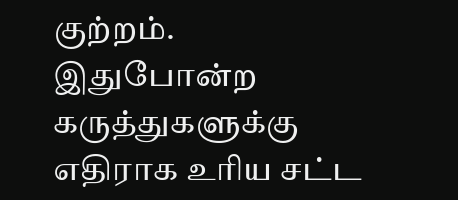குற்றம். இதுபோன்ற கருத்துகளுக்கு எதிராக உரிய சட்ட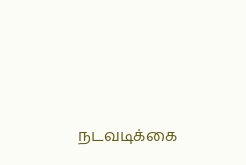நடவடிக்கை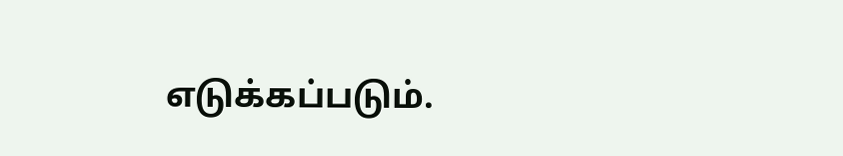எடுக்கப்படும்.